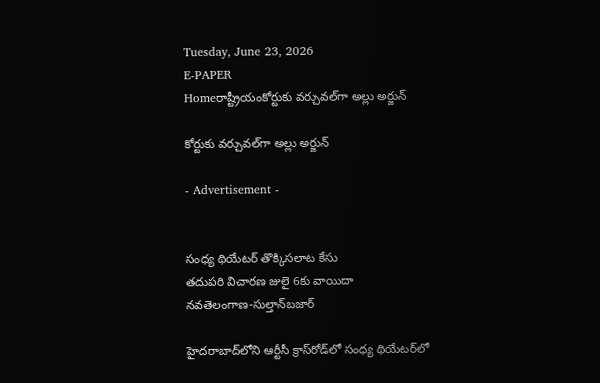Tuesday, June 23, 2026
E-PAPER
Homeరాష్ట్రీయంకోర్టుకు వర్చువల్‌గా అల్లు అర్జున్

కోర్టుకు వర్చువల్‌గా అల్లు అర్జున్

- Advertisement -


సంధ్య థియేటర్‌ ‌తొక్కిసలాట కేసు
తదుపరి విచారణ జులై 6కు వాయిదా
నవతెలంగాణ-సుల్తాన్‌‌బజార్‌

హైదరాబాద్‌‌లోని ఆర్టీసీ క్రాస్‌‌రోడ్‌‌లో సంధ్య థియేటర్‌‌లో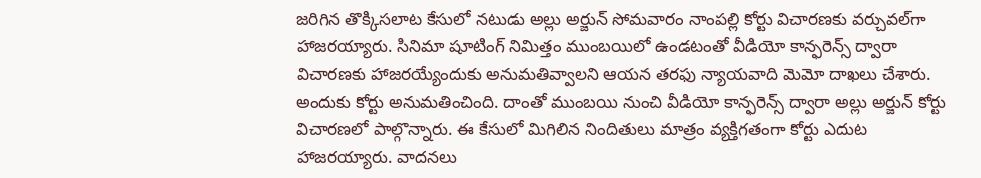జరిగిన తొక్కిసలాట కేసులో నటుడు అల్లు అర్జున్ సోమవారం నాంపల్లి కోర్టు విచారణకు వర్చువల్‌గా హాజరయ్యారు. సినిమా షూటింగ్ నిమిత్తం ముంబయిలో ఉండటంతో వీడియో కాన్ఫరెన్స్ ద్వారా విచారణకు హాజరయ్యేందుకు అనుమతివ్వాలని ఆయన తరఫు న్యాయవాది మెమో దాఖలు చేశారు. అందుకు కోర్టు అనుమతించింది. దాంతో ముంబయి నుంచి వీడియో కాన్ఫరెన్స్ ద్వారా అల్లు అర్జున్ కోర్టు విచారణలో పాల్గొన్నారు. ఈ కేసులో మిగిలిన నిందితులు మాత్రం వ్యక్తిగతంగా కోర్టు ఎదుట హాజరయ్యారు. వాదనలు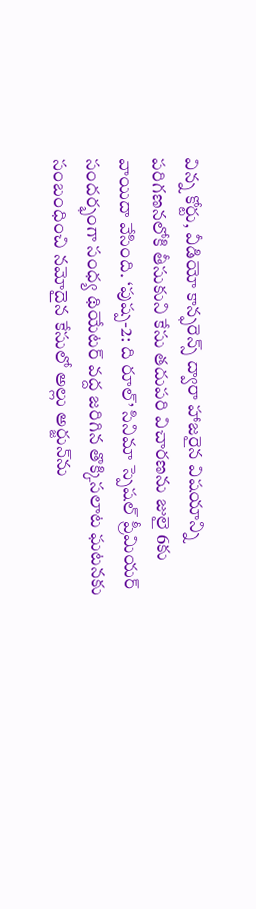విన్న కోర్టు, వీడియో కాన్ఫరెన్స్ ద్వారా హాజరైన విషయాన్ని పరిగణనలోకి తీసుకుని కేసు తదుపరి విచారణను జులై 6కు వాయిదా వేసింది. ‘పుష్ప-2: ది రూల్’ సినిమా స్పెషల్ ప్రీమియర్ సందర్భంగా సంధ్య థియేటర్ వద్ద జరిగిన తొక్కిసలాట ఘటనకు సంబంధించి నమోదైన కేసులో అల్లు అర్జున్‌ను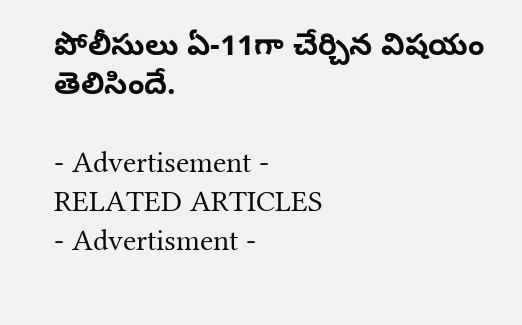పోలీసులు ఏ-11గా చేర్చిన విషయం తెలిసిందే.

- Advertisement -
RELATED ARTICLES
- Advertisment -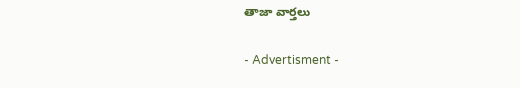తాజా వార్తలు

- Advertisment -